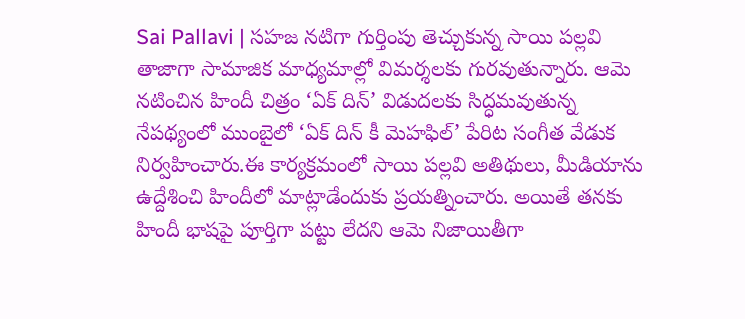Sai Pallavi | సహజ నటిగా గుర్తింపు తెచ్చుకున్న సాయి పల్లవి తాజాగా సామాజిక మాధ్యమాల్లో విమర్శలకు గురవుతున్నారు. ఆమె నటించిన హిందీ చిత్రం ‘ఏక్ దిన్’ విడుదలకు సిద్ధమవుతున్న నేపథ్యంలో ముంబైలో ‘ఏక్ దిన్ కీ మెహఫిల్’ పేరిట సంగీత వేడుక నిర్వహించారు.ఈ కార్యక్రమంలో సాయి పల్లవి అతిథులు, మీడియాను ఉద్దేశించి హిందీలో మాట్లాడేందుకు ప్రయత్నించారు. అయితే తనకు హిందీ భాషపై పూర్తిగా పట్టు లేదని ఆమె నిజాయితీగా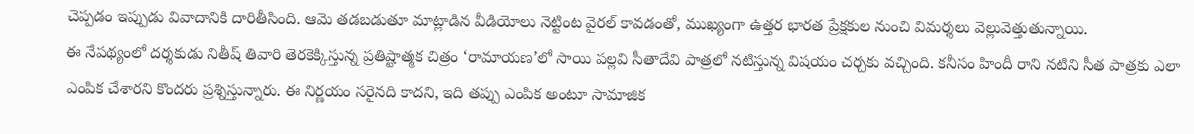చెప్పడం ఇప్పుడు వివాదానికి దారితీసింది. ఆమె తడబడుతూ మాట్లాడిన వీడియోలు నెట్టింట వైరల్ కావడంతో, ముఖ్యంగా ఉత్తర భారత ప్రేక్షకుల నుంచి విమర్శలు వెల్లువెత్తుతున్నాయి.
ఈ నేపథ్యంలో దర్శకుడు నితీష్ తివారి తెరకెక్కిస్తున్న ప్రతిష్టాత్మక చిత్రం ‘రామాయణ’లో సాయి పల్లవి సీతాదేవి పాత్రలో నటిస్తున్న విషయం చర్చకు వచ్చింది. కనీసం హిందీ రాని నటిని సీత పాత్రకు ఎలా ఎంపిక చేశారని కొందరు ప్రశ్నిస్తున్నారు. ఈ నిర్ణయం సరైనది కాదని, ఇది తప్పు ఎంపిక అంటూ సామాజిక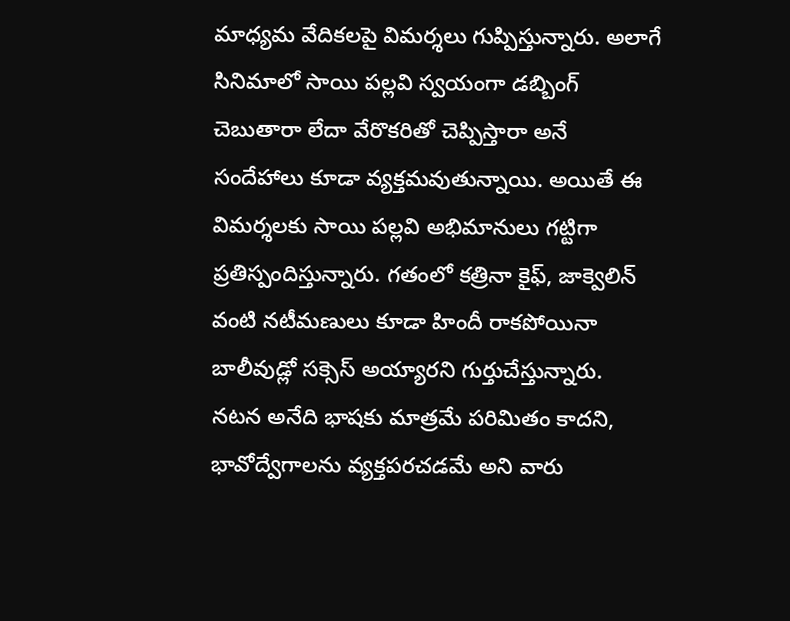మాధ్యమ వేదికలపై విమర్శలు గుప్పిస్తున్నారు. అలాగే సినిమాలో సాయి పల్లవి స్వయంగా డబ్బింగ్ చెబుతారా లేదా వేరొకరితో చెప్పిస్తారా అనే సందేహాలు కూడా వ్యక్తమవుతున్నాయి. అయితే ఈ విమర్శలకు సాయి పల్లవి అభిమానులు గట్టిగా ప్రతిస్పందిస్తున్నారు. గతంలో కత్రినా కైఫ్, జాక్వెలిన్ వంటి నటీమణులు కూడా హిందీ రాకపోయినా బాలీవుడ్లో సక్సెస్ అయ్యారని గుర్తుచేస్తున్నారు.
నటన అనేది భాషకు మాత్రమే పరిమితం కాదని, భావోద్వేగాలను వ్యక్తపరచడమే అని వారు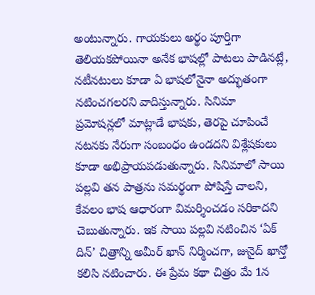అంటున్నారు. గాయకులు అర్థం పూర్తిగా తెలియకపోయినా అనేక భాషల్లో పాటలు పాడినట్లే, నటీనటులు కూడా ఏ భాషలోనైనా అద్భుతంగా నటించగలరని వాదిస్తున్నారు. సినిమా ప్రమోషన్లలో మాట్లాడే భాషకు, తెరపై చూపించే నటనకు నేరుగా సంబంధం ఉండదని విశ్లేషకులు కూడా అభిప్రాయపడుతున్నారు. సినిమాలో సాయి పల్లవి తన పాత్రను సమర్థంగా పోషిస్తే చాలని, కేవలం భాష ఆధారంగా విమర్శించడం సరికాదని చెబుతున్నారు. ఇక సాయి పల్లవి నటించిన ‘ఏక్ దిన్’ చిత్రాన్ని అమీర్ ఖాన్ నిర్మించగా, జునైద్ ఖాన్తో కలిసి నటించారు. ఈ ప్రేమ కథా చిత్రం మే 1న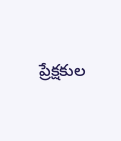ప్రేక్షకుల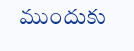ముందుకు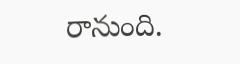రానుంది.